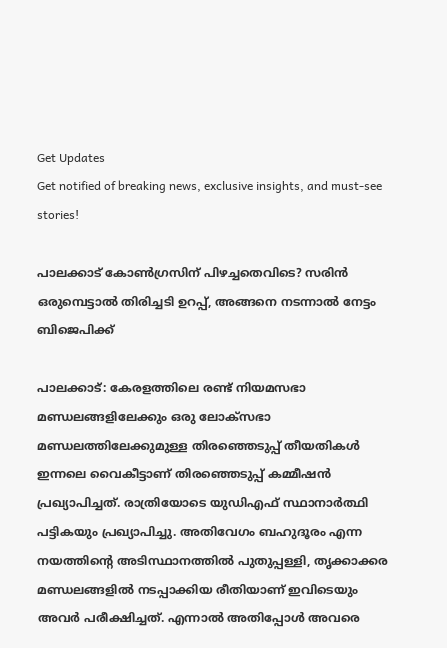Get Updates
Get notified of breaking news, exclusive insights, and must-see stories!

പാലക്കാട് കോൺഗ്രസിന് പിഴച്ചതെവിടെ? സരിൻ ഒരുമ്പെട്ടാൽ തിരിച്ചടി ഉറപ്പ്, അങ്ങനെ നടന്നാൽ നേട്ടം ബിജെപിക്ക്

പാലക്കാട്: കേരളത്തിലെ രണ്ട് നിയമസഭാ മണ്ഡലങ്ങളിലേക്കും ഒരു ലോക്‌സഭാ മണ്ഡലത്തിലേക്കുമുള്ള തിരഞ്ഞെടുപ്പ് തീയതികൾ ഇന്നലെ വൈകീട്ടാണ് തിരഞ്ഞെടുപ്പ് കമ്മീഷൻ പ്രഖ്യാപിച്ചത്. രാത്രിയോടെ യുഡിഎഫ് സ്ഥാനാർത്ഥി പട്ടികയും പ്രഖ്യാപിച്ചു. അതിവേഗം ബഹുദൂരം എന്ന നയത്തിന്റെ അടിസ്ഥാനത്തിൽ പുതുപ്പള്ളി, തൃക്കാക്കര മണ്ഡലങ്ങളിൽ നടപ്പാക്കിയ രീതിയാണ് ഇവിടെയും അവർ പരീക്ഷിച്ചത്. എന്നാൽ അതിപ്പോൾ അവരെ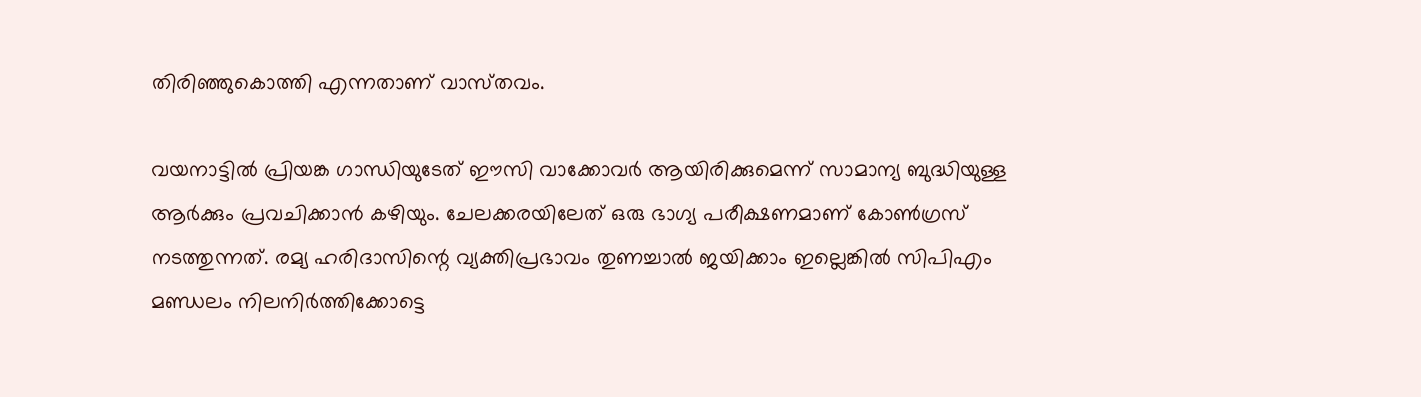തിരിഞ്ഞുകൊത്തി എന്നതാണ് വാസ്‌തവം.

വയനാട്ടിൽ പ്രിയങ്ക ഗാന്ധിയുടേത് ഈസി വാക്കോവർ ആയിരിക്കുമെന്ന് സാമാന്യ ബുദ്ധിയുള്ള ആർക്കും പ്രവചിക്കാൻ കഴിയും. ചേലക്കരയിലേത് ഒരു ഭാഗ്യ പരീക്ഷണമാണ് കോൺഗ്രസ് നടത്തുന്നത്. രമ്യ ഹരിദാസിന്റെ വ്യക്തിപ്രഭാവം തുണച്ചാൽ ജയിക്കാം ഇല്ലെങ്കിൽ സിപിഎം മണ്ഡലം നിലനിർത്തിക്കോട്ടെ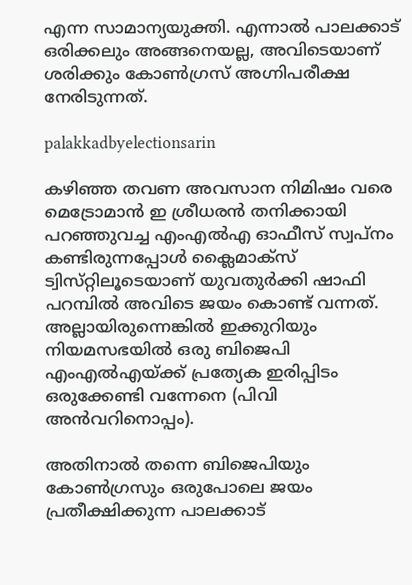എന്ന സാമാന്യയുക്തി. എന്നാൽ പാലക്കാട് ഒരിക്കലും അങ്ങനെയല്ല, അവിടെയാണ് ശരിക്കും കോൺഗ്രസ് അഗ്നിപരീക്ഷ നേരിടുന്നത്.

palakkadbyelectionsarin

കഴിഞ്ഞ തവണ അവസാന നിമിഷം വരെ മെട്രോമാൻ ഇ ശ്രീധരൻ തനിക്കായി പറഞ്ഞുവച്ച എംഎൽഎ ഓഫീസ് സ്വപ്‌നം കണ്ടിരുന്നപ്പോൾ ക്ലൈമാക്‌സ് ട്വിസ്‌റ്റിലൂടെയാണ് യുവതുർക്കി ഷാഫി പറമ്പിൽ അവിടെ ജയം കൊണ്ട് വന്നത്. അല്ലായിരുന്നെങ്കിൽ ഇക്കുറിയും നിയമസഭയിൽ ഒരു ബിജെപി എംഎൽഎയ്ക്ക് പ്രത്യേക ഇരിപ്പിടം ഒരുക്കേണ്ടി വന്നേനെ (പിവി അൻവറിനൊപ്പം).

അതിനാൽ തന്നെ ബിജെപിയും കോൺഗ്രസും ഒരുപോലെ ജയം പ്രതീക്ഷിക്കുന്ന പാലക്കാട്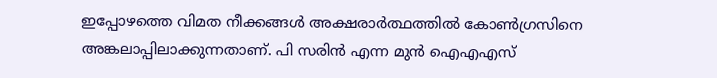ഇപ്പോഴത്തെ വിമത നീക്കങ്ങൾ അക്ഷരാർത്ഥത്തിൽ കോൺഗ്രസിനെ അങ്കലാപ്പിലാക്കുന്നതാണ്. പി സരിൻ എന്ന മുൻ ഐഎഎസ്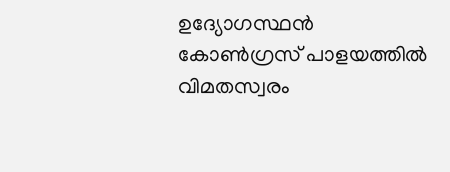ഉദ്യോഗസ്ഥൻ കോൺഗ്രസ് പാളയത്തിൽ വിമതസ്വരം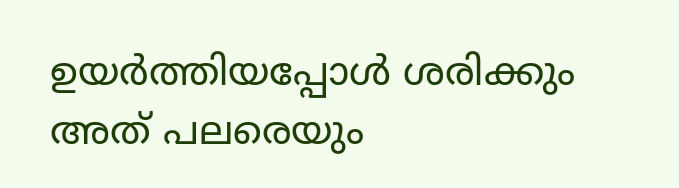ഉയർത്തിയപ്പോൾ ശരിക്കും അത് പലരെയും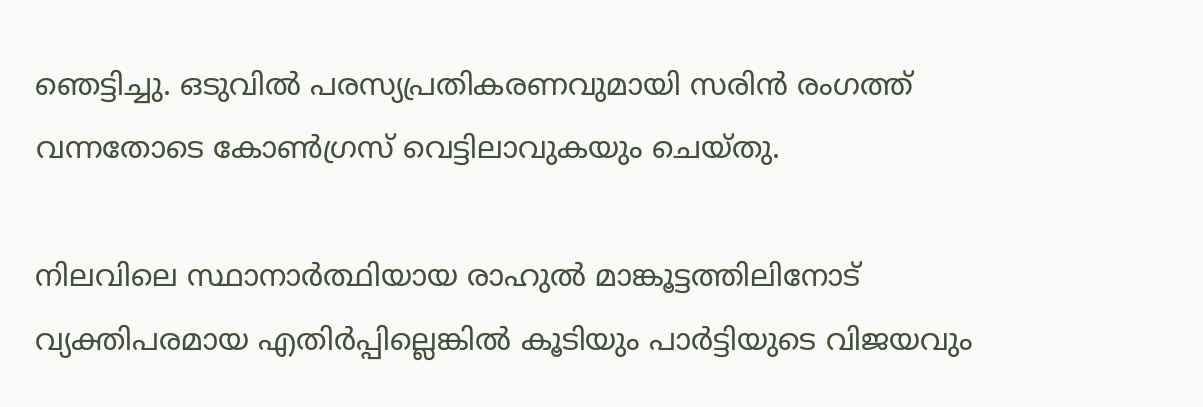ഞെട്ടിച്ചു. ഒടുവിൽ പരസ്യപ്രതികരണവുമായി സരിൻ രംഗത്ത് വന്നതോടെ കോൺഗ്രസ് വെട്ടിലാവുകയും ചെയ്‌തു.

നിലവിലെ സ്ഥാനാർത്ഥിയായ രാഹുൽ മാങ്കൂട്ടത്തിലിനോട് വ്യക്തിപരമായ എതിർപ്പില്ലെങ്കിൽ കൂടിയും പാർട്ടിയുടെ വിജയവും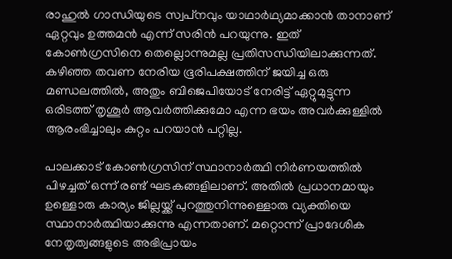രാഹുൽ ഗാന്ധിയുടെ സ്വപ്‌നവും യാഥാർഥ്യമാക്കാൻ താനാണ് ഏറ്റവും ഉത്തമൻ എന്ന് സരിൻ പറയുന്നു. ഇത് കോൺഗ്രസിനെ തെല്ലൊന്നുമല്ല പ്രതിസന്ധിയിലാക്കുന്നത്. കഴിഞ്ഞ തവണ നേരിയ ഭൂരിപക്ഷത്തിന് ജയിച്ച ഒരു മണ്ഡലത്തിൽ, അതും ബിജെപിയോട് നേരിട്ട് ഏറ്റുമുട്ടുന്ന ഒരിടത്ത് തൃശൂർ ആവർത്തിക്കുമോ എന്ന ഭയം അവർക്കുള്ളിൽ ആരംഭിച്ചാലും കുറ്റം പറയാൻ പറ്റില്ല.

പാലക്കാട് കോൺഗ്രസിന് സ്ഥാനാർത്ഥി നിർണയത്തിൽ പിഴച്ചത് ഒന്ന് രണ്ട് ഘടകങ്ങളിലാണ്. അതിൽ പ്രധാനമായും ഉള്ളൊരു കാര്യം ജില്ലയ്ക്ക് പുറത്തുനിന്നുള്ളൊരു വ്യക്തിയെ സ്ഥാനാർത്ഥിയാക്കുന്നു എന്നതാണ്. മറ്റൊന്ന് പ്രാദേശിക നേതൃത്വങ്ങളുടെ അഭിപ്രായം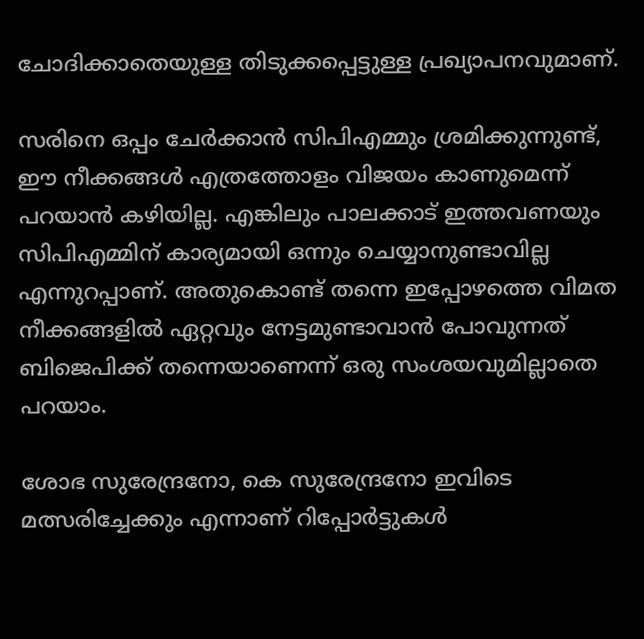ചോദിക്കാതെയുള്ള തിടുക്കപ്പെട്ടുള്ള പ്രഖ്യാപനവുമാണ്.

സരിനെ ഒപ്പം ചേർക്കാൻ സിപിഎമ്മും ശ്രമിക്കുന്നുണ്ട്, ഈ നീക്കങ്ങൾ എത്രത്തോളം വിജയം കാണുമെന്ന് പറയാൻ കഴിയില്ല. എങ്കിലും പാലക്കാട് ഇത്തവണയും സിപിഎമ്മിന് കാര്യമായി ഒന്നും ചെയ്യാനുണ്ടാവില്ല എന്നുറപ്പാണ്. അതുകൊണ്ട് തന്നെ ഇപ്പോഴത്തെ വിമത നീക്കങ്ങളിൽ ഏറ്റവും നേട്ടമുണ്ടാവാൻ പോവുന്നത് ബിജെപിക്ക് തന്നെയാണെന്ന് ഒരു സംശയവുമില്ലാതെ പറയാം.

ശോഭ സുരേന്ദ്രനോ, കെ സുരേന്ദ്രനോ ഇവിടെ മത്സരിച്ചേക്കും എന്നാണ് റിപ്പോർട്ടുകൾ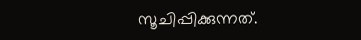സൂചിപ്പിക്കുന്നത്.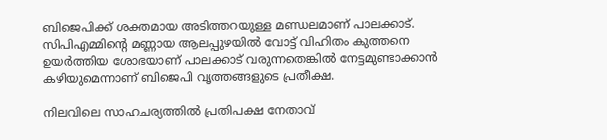ബിജെപിക്ക് ശക്തമായ അടിത്തറയുള്ള മണ്ഡലമാണ് പാലക്കാട്. സിപിഎമ്മിന്റെ മണ്ണായ ആലപ്പുഴയിൽ വോട്ട് വിഹിതം കുത്തനെ ഉയർത്തിയ ശോഭയാണ് പാലക്കാട് വരുന്നതെങ്കിൽ നേട്ടമുണ്ടാക്കാൻ കഴിയുമെന്നാണ് ബിജെപി വൃത്തങ്ങളുടെ പ്രതീക്ഷ.

നിലവിലെ സാഹചര്യത്തിൽ പ്രതിപക്ഷ നേതാവ്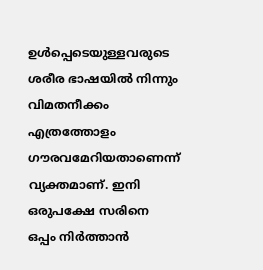ഉൾപ്പെടെയുള്ളവരുടെ ശരീര ഭാഷയിൽ നിന്നും വിമതനീക്കം എത്രത്തോളം ഗൗരവമേറിയതാണെന്ന് വ്യക്തമാണ്. ഇനി ഒരുപക്ഷേ സരിനെ ഒപ്പം നിർത്താൻ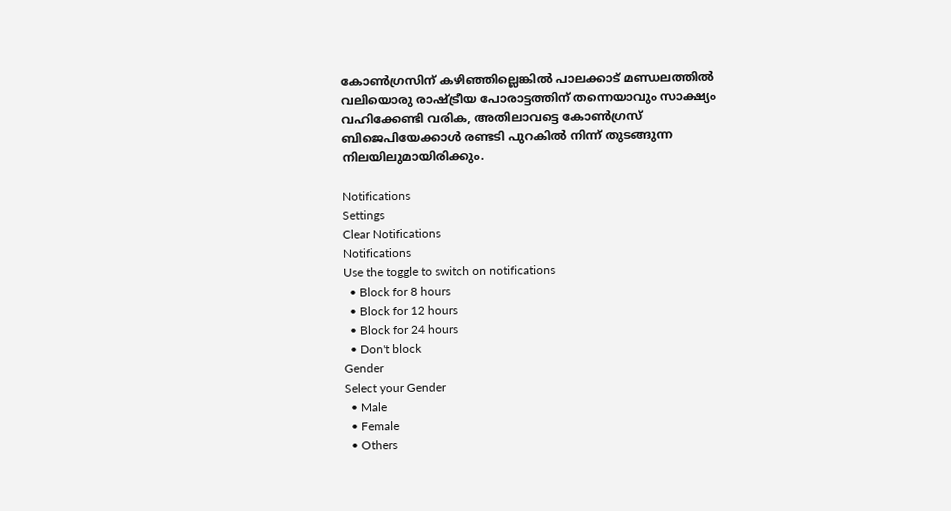കോൺഗ്രസിന് കഴിഞ്ഞില്ലെങ്കിൽ പാലക്കാട് മണ്ഡലത്തിൽ വലിയൊരു രാഷ്ട്രീയ പോരാട്ടത്തിന് തന്നെയാവും സാക്ഷ്യം വഹിക്കേണ്ടി വരിക, അതിലാവട്ടെ കോൺഗ്രസ് ബിജെപിയേക്കാൾ രണ്ടടി പുറകിൽ നിന്ന് തുടങ്ങുന്ന നിലയിലുമായിരിക്കും.

Notifications
Settings
Clear Notifications
Notifications
Use the toggle to switch on notifications
  • Block for 8 hours
  • Block for 12 hours
  • Block for 24 hours
  • Don't block
Gender
Select your Gender
  • Male
  • Female
  • Others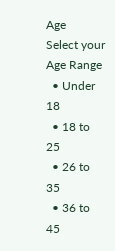Age
Select your Age Range
  • Under 18
  • 18 to 25
  • 26 to 35
  • 36 to 45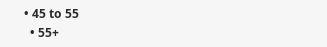• 45 to 55
  • 55+